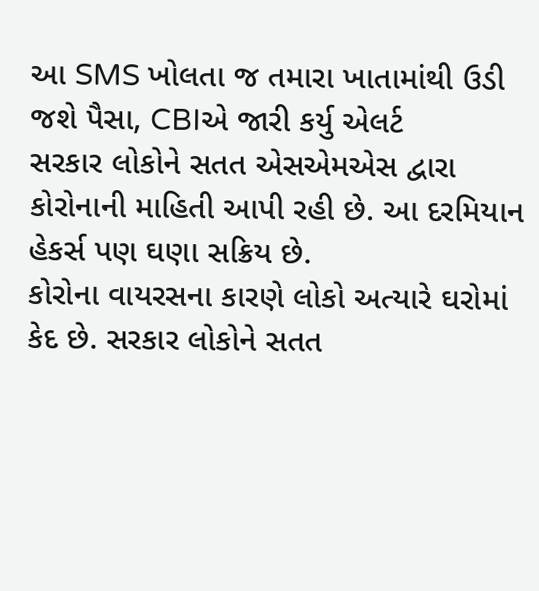આ SMS ખોલતા જ તમારા ખાતામાંથી ઉડી જશે પૈસા, CBIએ જારી કર્યુ એલર્ટ
સરકાર લોકોને સતત એસએમએસ દ્વારા કોરોનાની માહિતી આપી રહી છે. આ દરમિયાન હેકર્સ પણ ઘણા સક્રિય છે.
કોરોના વાયરસના કારણે લોકો અત્યારે ઘરોમાં કેદ છે. સરકાર લોકોને સતત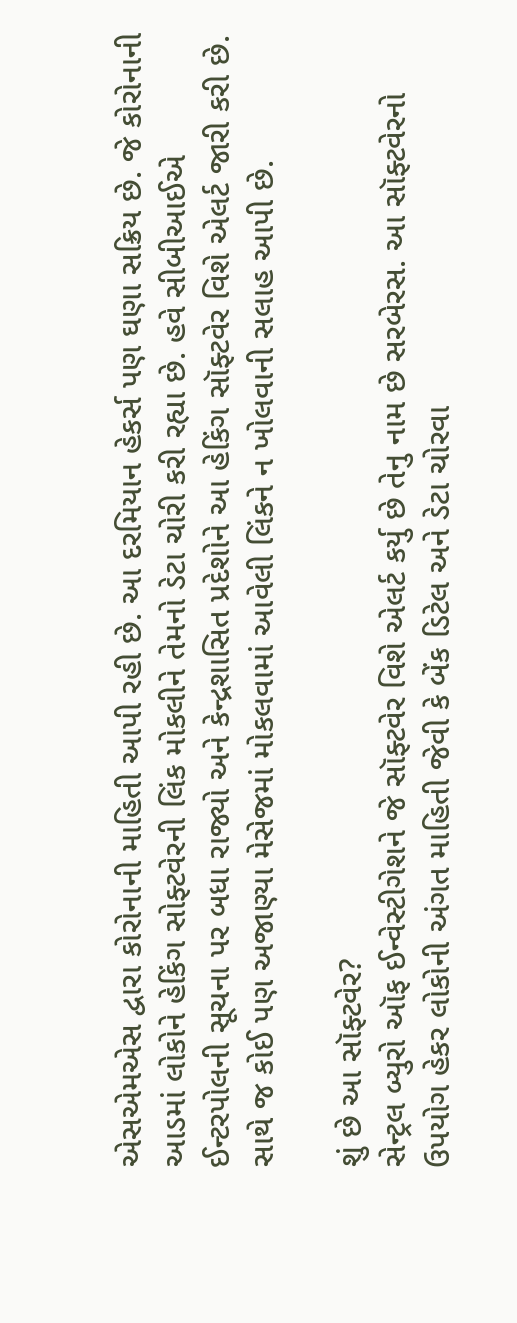એસએમએસ દ્વારા કોરોનાની માહિતી આપી રહી છે. આ દરમિયાન હેકર્સ પણ ઘણા સક્રિય છે. જે કોરોનાની આડમાં લોકોને હેકિંગ સોફ્ટવેરની લિંક મોકલીને તેમનો ડેટા ચોરી કરી રહ્યા છે. હવે સીબીઆઈએ ઈન્ટરપોલની સૂચના પર બધા રાજ્યો અને કેન્દ્રશાસિત પ્રદેશોને આ હેકિંગ સૉફ્ટવેર વિશે એલર્ટ જારી કરી છે. સાથે જ કોઈ પણ અજાણ્યા મેસેજમાં મોકલવામાં આવેલી લિંકને ન ખોલવાની સલાહ આપી છે.

શું છે આ સૉફ્ટવેર?
સેન્ટ્રલ બ્યુરો ઑફ ઈન્વેસ્ટીગેશને જે સૉફ્ટવેર વિશે એલર્ટ કર્યુ છે તેનુ નામ છે સરબેરસ. આ સૉફ્ટવેરનો ઉપયોગ હેકર લોકોની અંગત માહિતી જેવી કે બેંક ડિટેલ અને ડેટા ચોરવા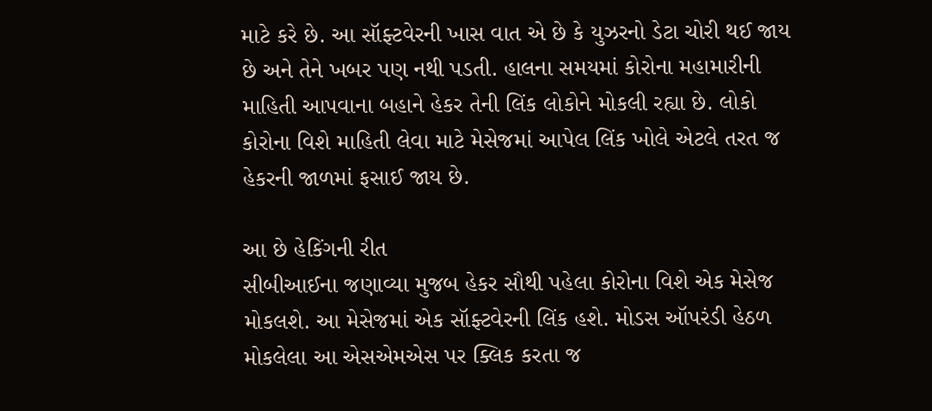માટે કરે છે. આ સૉફ્ટવેરની ખાસ વાત એ છે કે યુઝરનો ડેટા ચોરી થઈ જાય છે અને તેને ખબર પણ નથી પડતી. હાલના સમયમાં કોરોના મહામારીની માહિતી આપવાના બહાને હેકર તેની લિંક લોકોને મોકલી રહ્યા છે. લોકો કોરોના વિશે માહિતી લેવા માટે મેસેજમાં આપેલ લિંક ખોલે એટલે તરત જ હેકરની જાળમાં ફસાઈ જાય છે.

આ છે હેકિંગની રીત
સીબીઆઈના જણાવ્યા મુજબ હેકર સૌથી પહેલા કોરોના વિશે એક મેસેજ મોકલશે. આ મેસેજમાં એક સૉફ્ટવેરની લિંક હશે. મોડસ ઑપરંડી હેઠળ મોકલેલા આ એસએમએસ પર ક્લિક કરતા જ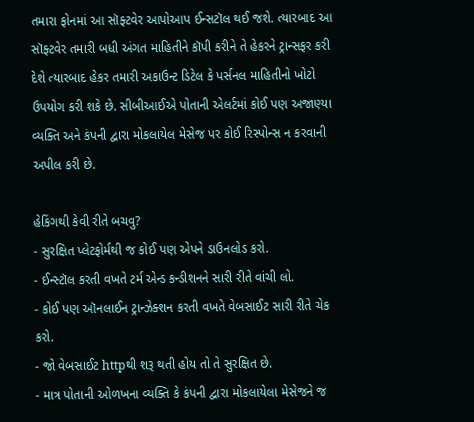તમારા ફોનમાં આ સૉફ્ટવેર આપોઆપ ઈન્સટૉલ થઈ જશે. ત્યારબાદ આ સૉફ્ટવેર તમારી બધી અંગત માહિતીને કૉપી કરીને તે હેકરને ટ્રાન્સફર કરી દેશે ત્યારબાદ હેકર તમારી અકાઉન્ટ ડિટેલ કે પર્સનલ માહિતીનો ખોટો ઉપયોગ કરી શકે છે. સીબીઆઈએ પોતાની એલર્ટમાં કોઈ પણ અજાણ્યા વ્યક્તિ અને કંપની દ્વારા મોકલાયેલ મેસેજ પર કોઈ રિસ્પોન્સ ન કરવાની અપીલ કરી છે.

હેકિંગથી કેવી રીતે બચવુ?
- સુરક્ષિત પ્લેટફોર્મથી જ કોઈ પણ એપને ડાઉનલોડ કરો.
- ઈન્સ્ટૉલ કરતી વખતે ટર્મ એન્ડ કન્ડીશનને સારી રીતે વાંચી લો.
- કોઈ પણ ઑનલાઈન ટ્રાન્ઝેક્શન કરતી વખતે વેબસાઈટ સારી રીતે ચેક કરો.
- જો વેબસાઈટ httpથી શરૂ થતી હોય તો તે સુરક્ષિત છે.
- માત્ર પોતાની ઓળખના વ્યક્તિ કે કંપની દ્વારા મોકલાયેલા મેસેજને જ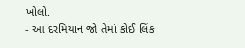ખોલો.
- આ દરમિયાન જો તેમાં કોઈ લિંક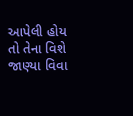આપેલી હોય તો તેના વિશે જાણ્યા વિવા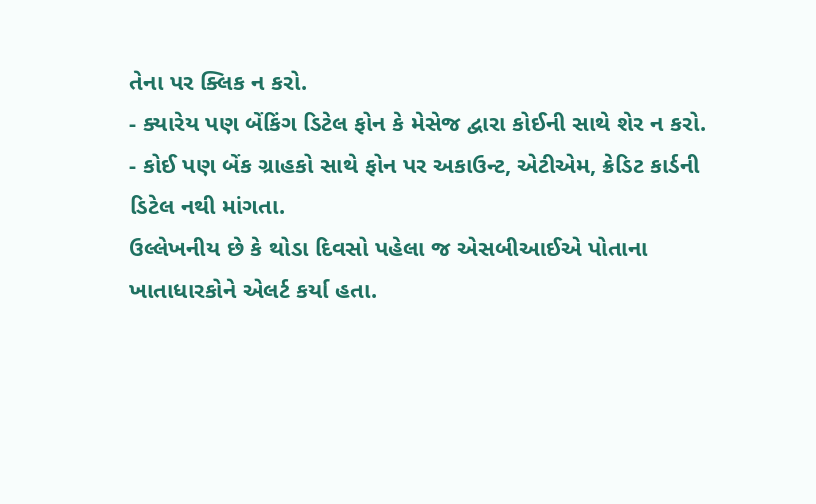તેના પર ક્લિક ન કરો.
- ક્યારેય પણ બેંકિંગ ડિટેલ ફોન કે મેસેજ દ્વારા કોઈની સાથે શેર ન કરો.
- કોઈ પણ બેંક ગ્રાહકો સાથે ફોન પર અકાઉન્ટ, એટીએમ, ક્રેડિટ કાર્ડની ડિટેલ નથી માંગતા.
ઉલ્લેખનીય છે કે થોડા દિવસો પહેલા જ એસબીઆઈએ પોતાના ખાતાધારકોને એલર્ટ કર્યા હતા.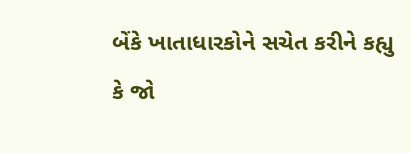બેંકે ખાતાધારકોને સચેત કરીને કહ્યુ કે જો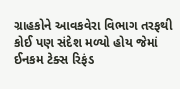ગ્રાહકોને આવકવેરા વિભાગ તરફથી કોઈ પણ સંદેશ મળ્યો હોય જેમાં ઈનકમ ટેક્સ રિફંડ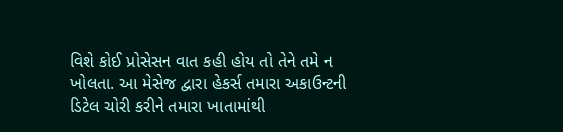વિશે કોઈ પ્રોસેસન વાત કહી હોય તો તેને તમે ન ખોલતા. આ મેસેજ દ્વારા હેકર્સ તમારા અકાઉન્ટની ડિટેલ ચોરી કરીને તમારા ખાતામાંથી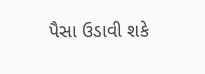પૈસા ઉડાવી શકે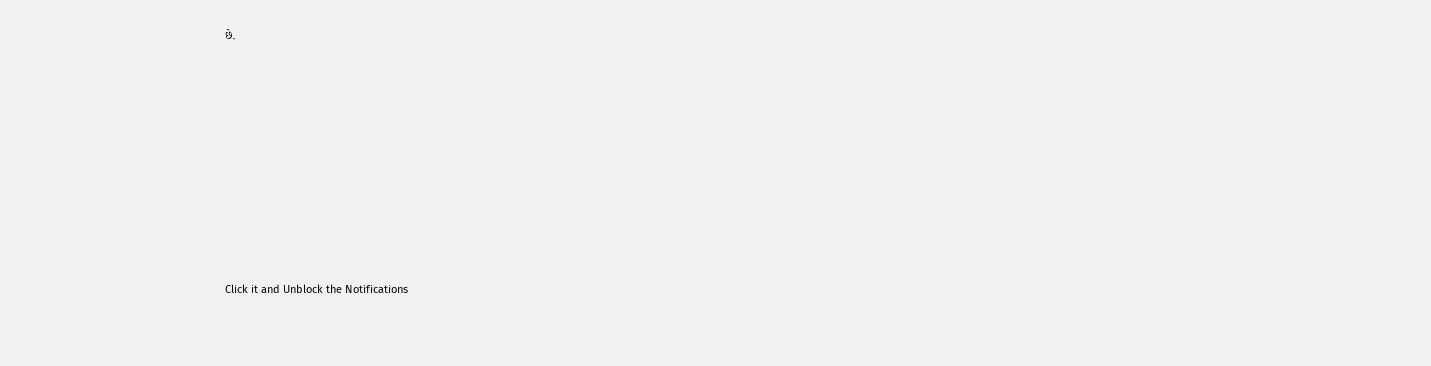છે.












Click it and Unblock the Notifications